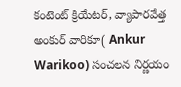కంటెంట్ క్రియేటర్, వ్యాపారవేత్త అంకుర్ వారికూ( Ankur Warikoo) సంచలన నిర్ణయం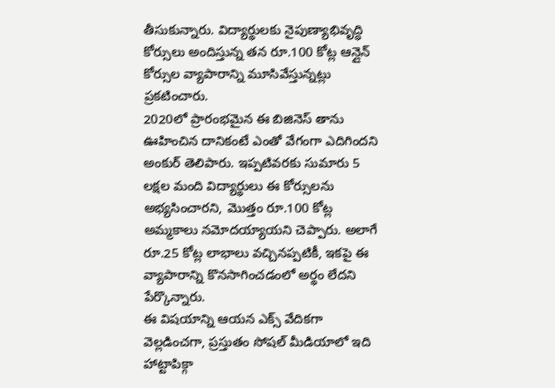తీసుకున్నారు. విద్యార్థులకు నైపుణ్యాభివృద్ధి కోర్సులు అందిస్తున్న తన రూ.100 కోట్ల ఆన్లైన్ కోర్సుల వ్యాపారాన్ని మూసివేస్తున్నట్లు ప్రకటించారు.
2020లో ప్రారంభమైన ఈ బిజినెస్ తాను ఊహించిన దానికంటే ఎంతో వేగంగా ఎదిగిందని అంకుర్ తెలిపారు. ఇప్పటివరకు సుమారు 5 లక్షల మంది విద్యార్థులు ఈ కోర్సులను అభ్యసించారని, మొత్తం రూ.100 కోట్ల అమ్మకాలు నమోదయ్యాయని చెప్పారు. అలాగే రూ.25 కోట్ల లాభాలు వచ్చినప్పటికీ, ఇకపై ఈ వ్యాపారాన్ని కొనసాగించడంలో అర్థం లేదని పేర్కొన్నారు.
ఈ విషయాన్ని ఆయన ఎక్స్ వేదికగా వెల్లడించగా, ప్రస్తుతం సోషల్ మీడియాలో ఇది హాట్టాపిక్గా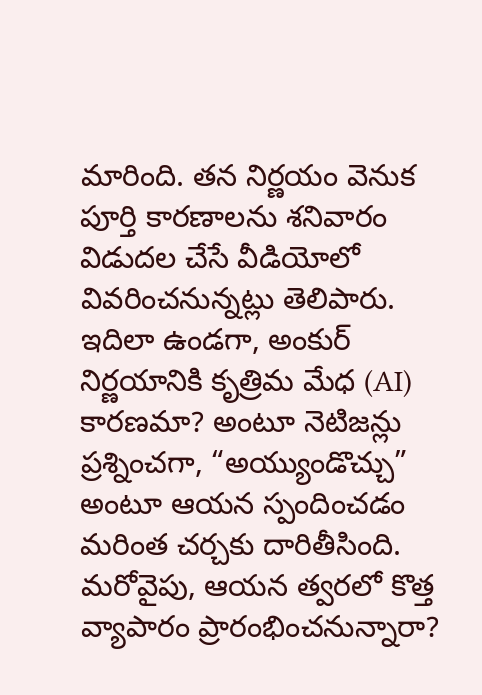మారింది. తన నిర్ణయం వెనుక పూర్తి కారణాలను శనివారం విడుదల చేసే వీడియోలో వివరించనున్నట్లు తెలిపారు.
ఇదిలా ఉండగా, అంకుర్ నిర్ణయానికి కృత్రిమ మేధ (AI) కారణమా? అంటూ నెటిజన్లు ప్రశ్నించగా, “అయ్యుండొచ్చు” అంటూ ఆయన స్పందించడం మరింత చర్చకు దారితీసింది. మరోవైపు, ఆయన త్వరలో కొత్త వ్యాపారం ప్రారంభించనున్నారా?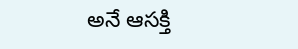అనే ఆసక్తి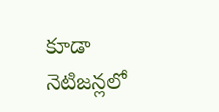కూడా నెటిజన్లలో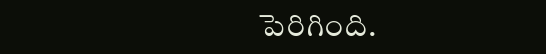పెరిగింది.